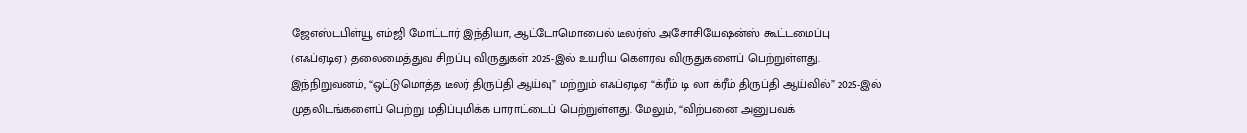ஜேஎஸ்டபிள்யூ எம்ஜி மோட்டார் இந்தியா, ஆட்டோமொபைல் டீலர்ஸ் அசோசியேஷன்ஸ் கூட்டமைப்பு (எஃப்ஏடிஏ) தலைமைத்துவ சிறப்பு விருதுகள் 2025-இல் உயரிய கௌரவ விருதுகளைப் பெற்றுள்ளது.
இந்நிறுவனம், “ஒட்டுமொத்த டீலர் திருப்தி ஆய்வு” மற்றும் எஃப்ஏடிஏ “க்ரீம் டி லா க்ரீம் திருப்தி ஆய்வில்” 2025-இல் முதலிடங்களைப் பெற்று மதிப்புமிக்க பாராட்டைப் பெற்றுள்ளது. மேலும், “விற்பனை அனுபவக்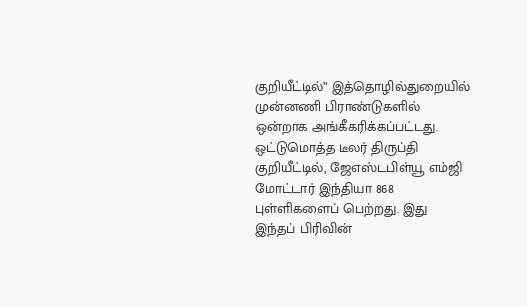குறியீட்டில்” இத்தொழில்துறையில் முன்னணி பிராண்டுகளில் ஒன்றாக அங்கீகரிக்கப்பட்டது.
ஒட்டுமொத்த டீலர் திருப்தி குறியீட்டில், ஜேஎஸ்டபிள்யூ எம்ஜி மோட்டார் இந்தியா 868 புள்ளிகளைப் பெற்றது. இது இந்தப் பிரிவின்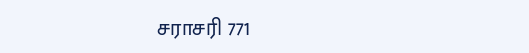சராசரி 771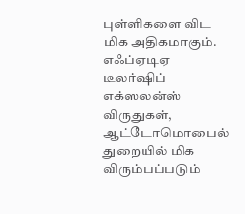புள்ளிகளை விட மிக அதிகமாகும்.
எஃப்ஏடிஏ டீலர்ஷிப் எக்ஸலன்ஸ் விருதுகள், ஆட்டோமொபைல் துறையில் மிக விரும்பப்படும்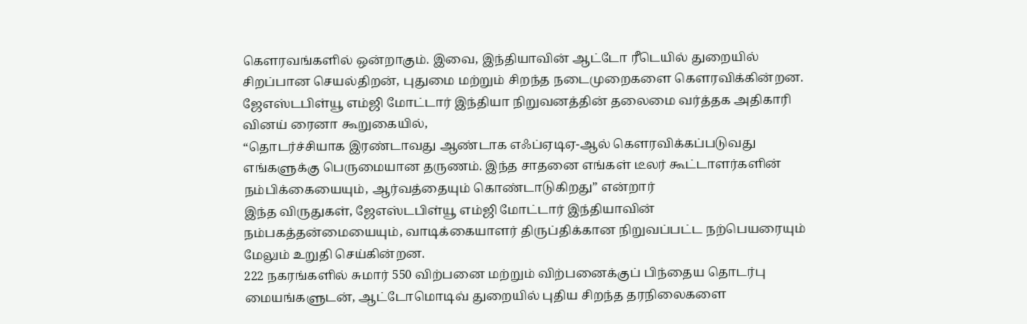கௌரவங்களில் ஒன்றாகும். இவை, இந்தியாவின் ஆட்டோ ரீடெயில் துறையில் சிறப்பான செயல்திறன், புதுமை மற்றும் சிறந்த நடைமுறைகளை கௌரவிக்கின்றன.
ஜேஎஸ்டபிள்யூ எம்ஜி மோட்டார் இந்தியா நிறுவனத்தின் தலைமை வர்த்தக அதிகாரி வினய் ரைனா கூறுகையில்,
“தொடர்ச்சியாக இரண்டாவது ஆண்டாக எஃப்ஏடிஏ-ஆல் கௌரவிக்கப்படுவது எங்களுக்கு பெருமையான தருணம். இந்த சாதனை எங்கள் டீலர் கூட்டாளர்களின் நம்பிக்கையையும், ஆர்வத்தையும் கொண்டாடுகிறது” என்றார்
இந்த விருதுகள், ஜேஎஸ்டபிள்யூ எம்ஜி மோட்டார் இந்தியாவின் நம்பகத்தன்மையையும், வாடிக்கையாளர் திருப்திக்கான நிறுவப்பட்ட நற்பெயரையும் மேலும் உறுதி செய்கின்றன.
222 நகரங்களில் சுமார் 550 விற்பனை மற்றும் விற்பனைக்குப் பிந்தைய தொடர்பு மையங்களுடன், ஆட்டோமொடிவ் துறையில் புதிய சிறந்த தரநிலைகளை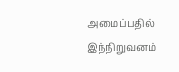அமைப்பதில் இந்நிறுவனம்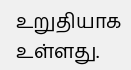உறுதியாக உள்ளது.